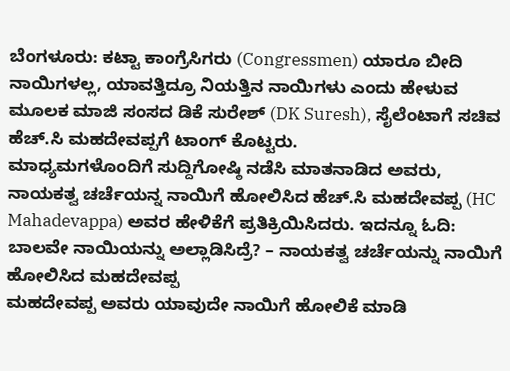ಬೆಂಗಳೂರು: ಕಟ್ಟಾ ಕಾಂಗ್ರೆಸಿಗರು (Congressmen) ಯಾರೂ ಬೀದಿ ನಾಯಿಗಳಲ್ಲ, ಯಾವತ್ತಿದ್ರೂ ನಿಯತ್ತಿನ ನಾಯಿಗಳು ಎಂದು ಹೇಳುವ ಮೂಲಕ ಮಾಜಿ ಸಂಸದ ಡಿಕೆ ಸುರೇಶ್ (DK Suresh), ಸೈಲೆಂಟಾಗೆ ಸಚಿವ ಹೆಚ್.ಸಿ ಮಹದೇವಪ್ಪಗೆ ಟಾಂಗ್ ಕೊಟ್ಟರು.
ಮಾಧ್ಯಮಗಳೊಂದಿಗೆ ಸುದ್ದಿಗೋಷ್ಠಿ ನಡೆಸಿ ಮಾತನಾಡಿದ ಅವರು, ನಾಯಕತ್ವ ಚರ್ಚೆಯನ್ನ ನಾಯಿಗೆ ಹೋಲಿಸಿದ ಹೆಚ್.ಸಿ ಮಹದೇವಪ್ಪ (HC Mahadevappa) ಅವರ ಹೇಳಿಕೆಗೆ ಪ್ರತಿಕ್ರಿಯಿಸಿದರು. ಇದನ್ನೂ ಓದಿ: ಬಾಲವೇ ನಾಯಿಯನ್ನು ಅಲ್ಲಾಡಿಸಿದ್ರೆ? – ನಾಯಕತ್ವ ಚರ್ಚೆಯನ್ನು ನಾಯಿಗೆ ಹೋಲಿಸಿದ ಮಹದೇವಪ್ಪ
ಮಹದೇವಪ್ಪ ಅವರು ಯಾವುದೇ ನಾಯಿಗೆ ಹೋಲಿಕೆ ಮಾಡಿ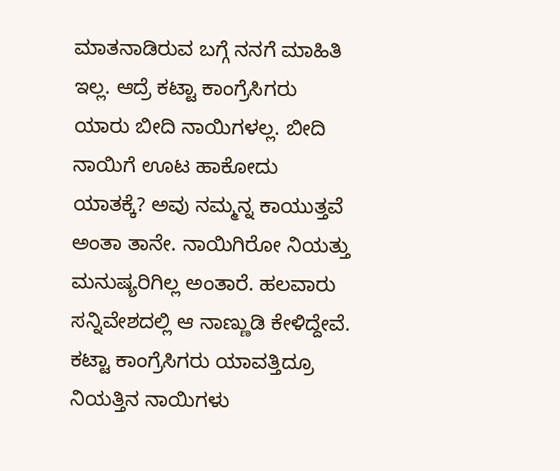ಮಾತನಾಡಿರುವ ಬಗ್ಗೆ ನನಗೆ ಮಾಹಿತಿ ಇಲ್ಲ. ಆದ್ರೆ ಕಟ್ಟಾ ಕಾಂಗ್ರೆಸಿಗರು ಯಾರು ಬೀದಿ ನಾಯಿಗಳಲ್ಲ. ಬೀದಿ ನಾಯಿಗೆ ಊಟ ಹಾಕೋದು ಯಾತಕ್ಕೆ? ಅವು ನಮ್ಮನ್ನ ಕಾಯುತ್ತವೆ ಅಂತಾ ತಾನೇ. ನಾಯಿಗಿರೋ ನಿಯತ್ತು ಮನುಷ್ಯರಿಗಿಲ್ಲ ಅಂತಾರೆ. ಹಲವಾರು ಸನ್ನಿವೇಶದಲ್ಲಿ ಆ ನಾಣ್ಣುಡಿ ಕೇಳಿದ್ದೇವೆ. ಕಟ್ಟಾ ಕಾಂಗ್ರೆಸಿಗರು ಯಾವತ್ತಿದ್ರೂ ನಿಯತ್ತಿನ ನಾಯಿಗಳು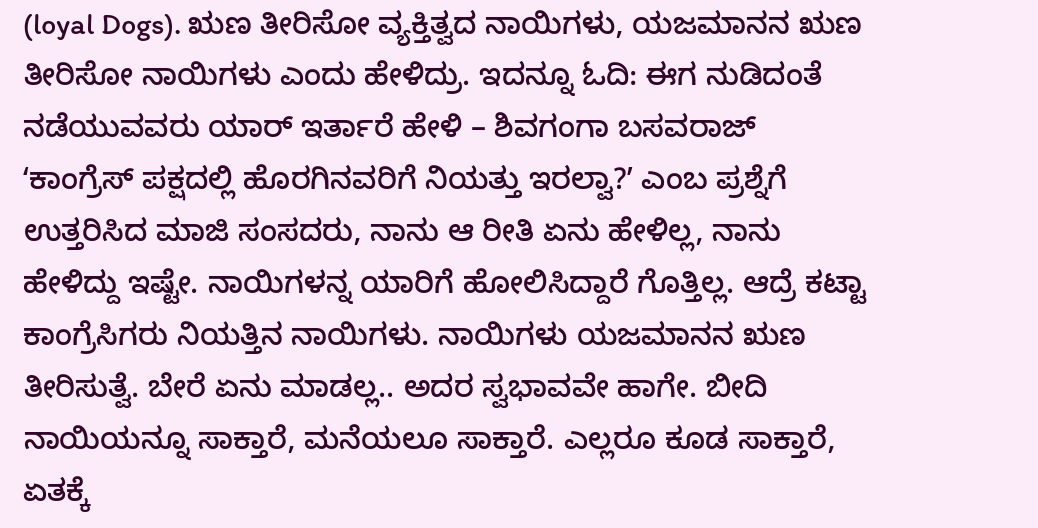(loyal Dogs). ಋಣ ತೀರಿಸೋ ವ್ಯಕ್ತಿತ್ವದ ನಾಯಿಗಳು, ಯಜಮಾನನ ಋಣ ತೀರಿಸೋ ನಾಯಿಗಳು ಎಂದು ಹೇಳಿದ್ರು. ಇದನ್ನೂ ಓದಿ: ಈಗ ನುಡಿದಂತೆ ನಡೆಯುವವರು ಯಾರ್ ಇರ್ತಾರೆ ಹೇಳಿ – ಶಿವಗಂಗಾ ಬಸವರಾಜ್
ʻಕಾಂಗ್ರೆಸ್ ಪಕ್ಷದಲ್ಲಿ ಹೊರಗಿನವರಿಗೆ ನಿಯತ್ತು ಇರಲ್ವಾ?ʼ ಎಂಬ ಪ್ರಶ್ನೆಗೆ ಉತ್ತರಿಸಿದ ಮಾಜಿ ಸಂಸದರು, ನಾನು ಆ ರೀತಿ ಏನು ಹೇಳಿಲ್ಲ, ನಾನು ಹೇಳಿದ್ದು ಇಷ್ಟೇ. ನಾಯಿಗಳನ್ನ ಯಾರಿಗೆ ಹೋಲಿಸಿದ್ದಾರೆ ಗೊತ್ತಿಲ್ಲ. ಆದ್ರೆ ಕಟ್ಟಾ ಕಾಂಗ್ರೆಸಿಗರು ನಿಯತ್ತಿನ ನಾಯಿಗಳು. ನಾಯಿಗಳು ಯಜಮಾನನ ಋಣ ತೀರಿಸುತ್ವೆ. ಬೇರೆ ಏನು ಮಾಡಲ್ಲ.. ಅದರ ಸ್ವಭಾವವೇ ಹಾಗೇ. ಬೀದಿ ನಾಯಿಯನ್ನೂ ಸಾಕ್ತಾರೆ, ಮನೆಯಲೂ ಸಾಕ್ತಾರೆ. ಎಲ್ಲರೂ ಕೂಡ ಸಾಕ್ತಾರೆ, ಏತಕ್ಕೆ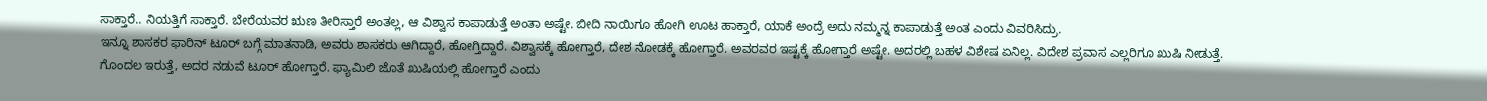ಸಾಕ್ತಾರೆ.. ನಿಯತ್ತಿಗೆ ಸಾಕ್ತಾರೆ. ಬೇರೆಯವರ ಋಣ ತೀರಿಸ್ತಾರೆ ಅಂತಲ್ಲ, ಆ ವಿಶ್ವಾಸ ಕಾಪಾಡುತ್ತೆ ಅಂತಾ ಅಷ್ಟೇ. ಬೀದಿ ನಾಯಿಗೂ ಹೋಗಿ ಊಟ ಹಾಕ್ತಾರೆ, ಯಾಕೆ ಅಂದ್ರೆ ಅದು ನಮ್ಮನ್ನ ಕಾಪಾಡುತ್ತೆ ಅಂತ ಎಂದು ವಿವರಿಸಿದ್ರು.
ಇನ್ನೂ ಶಾಸಕರ ಫಾರಿನ್ ಟೂರ್ ಬಗ್ಗೆ ಮಾತನಾಡಿ, ಅವರು ಶಾಸಕರು ಆಗಿದ್ದಾರೆ, ಹೋಗ್ತಿದ್ದಾರೆ. ವಿಶ್ವಾಸಕ್ಕೆ ಹೋಗ್ತಾರೆ, ದೇಶ ನೋಡಕ್ಕೆ ಹೋಗ್ತಾರೆ. ಅವರವರ ಇಷ್ಟಕ್ಕೆ ಹೋಗ್ತಾರೆ ಅಷ್ಟೇ. ಅದರಲ್ಲಿ ಬಹಳ ವಿಶೇಷ ಏನಿಲ್ಲ. ವಿದೇಶ ಪ್ರವಾಸ ಎಲ್ಲರಿಗೂ ಖುಷಿ ನೀಡುತ್ತೆ. ಗೊಂದಲ ಇರುತ್ತೆ, ಅದರ ನಡುವೆ ಟೂರ್ ಹೋಗ್ತಾರೆ. ಫ್ಯಾಮಿಲಿ ಜೊತೆ ಖುಷಿಯಲ್ಲಿ ಹೋಗ್ತಾರೆ ಎಂದು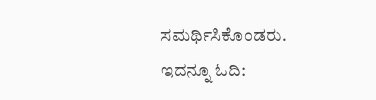ಸಮರ್ಥಿಸಿಕೊಂಡರು. ಇದನ್ನೂ ಓದಿ: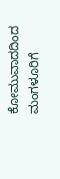ಕೋಮುವಾದದಿಂದ ಮಂಗಳೂರಿಗೆ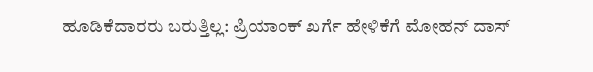ಹೂಡಿಕೆದಾರರು ಬರುತ್ತಿಲ್ಲ: ಪ್ರಿಯಾಂಕ್ ಖರ್ಗೆ ಹೇಳಿಕೆಗೆ ಮೋಹನ್ ದಾಸ್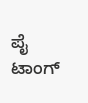ಪೈ ಟಾಂಗ್